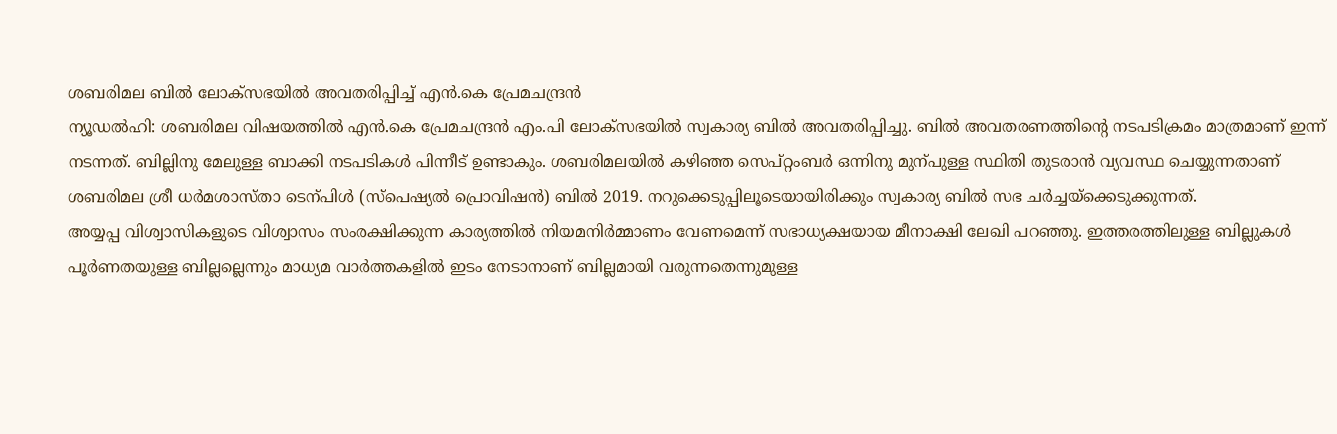ശബരിമല ബിൽ ലോക്സഭയിൽ അവതരിപ്പിച്ച് എൻ.കെ പ്രേമചന്ദ്രൻ
ന്യൂഡൽഹി: ശബരിമല വിഷയത്തിൽ എൻ.കെ പ്രേമചന്ദ്രൻ എം.പി ലോക്സഭയിൽ സ്വകാര്യ ബിൽ അവതരിപ്പിച്ചു. ബിൽ അവതരണത്തിന്റെ നടപടിക്രമം മാത്രമാണ് ഇന്ന് നടന്നത്. ബില്ലിനു മേലുള്ള ബാക്കി നടപടികൾ പിന്നീട് ഉണ്ടാകും. ശബരിമലയിൽ കഴിഞ്ഞ സെപ്റ്റംബർ ഒന്നിനു മുന്പുള്ള സ്ഥിതി തുടരാൻ വ്യവസ്ഥ ചെയ്യുന്നതാണ് ശബരിമല ശ്രീ ധർമശാസ്താ ടെന്പിൾ (സ്പെഷ്യൽ പ്രൊവിഷൻ) ബിൽ 2019. നറുക്കെടുപ്പിലൂടെയായിരിക്കും സ്വകാര്യ ബിൽ സഭ ചർച്ചയ്ക്കെടുക്കുന്നത്.
അയ്യപ്പ വിശ്വാസികളുടെ വിശ്വാസം സംരക്ഷിക്കുന്ന കാര്യത്തിൽ നിയമനിർമ്മാണം വേണമെന്ന് സഭാധ്യക്ഷയായ മീനാക്ഷി ലേഖി പറഞ്ഞു. ഇത്തരത്തിലുള്ള ബില്ലുകൾ പൂർണതയുള്ള ബില്ലല്ലെന്നും മാധ്യമ വാർത്തകളിൽ ഇടം നേടാനാണ് ബില്ലമായി വരുന്നതെന്നുമുള്ള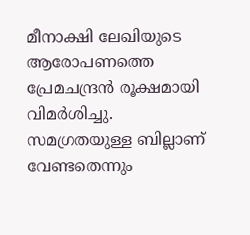മീനാക്ഷി ലേഖിയുടെ ആരോപണത്തെ പ്രേമചന്ദ്രൻ രൂക്ഷമായി വിമർശിച്ചു. സമഗ്രതയുള്ള ബില്ലാണ് വേണ്ടതെന്നും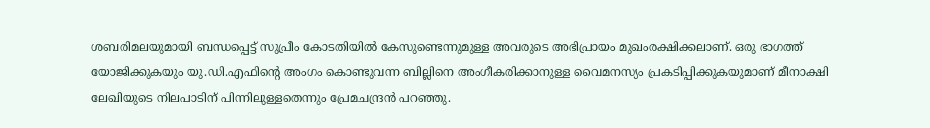ശബരിമലയുമായി ബന്ധപ്പെട്ട് സുപ്രീം കോടതിയിൽ കേസുണ്ടെന്നുമുള്ള അവരുടെ അഭിപ്രായം മുഖംരക്ഷിക്കലാണ്. ഒരു ഭാഗത്ത് യോജിക്കുകയും യു.ഡി.എഫിന്റെ അംഗം കൊണ്ടുവന്ന ബില്ലിനെ അംഗീകരിക്കാനുള്ള വൈമനസ്യം പ്രകടിപ്പിക്കുകയുമാണ് മീനാക്ഷി ലേഖിയുടെ നിലപാടിന് പിന്നിലുള്ളതെന്നും പ്രേമചന്ദ്രൻ പറഞ്ഞു.